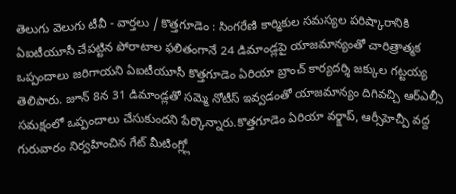తెలుగు వెలుగు టీవీ - వార్తలు / కొత్తగూడెం : సింగరేణి కార్మికుల సమస్యల పరిష్కారానికి ఏఐటీయూసీ చేపట్టిన పోరాటాల ఫలితంగానే 24 డిమాండ్లపై యాజమాన్యంతో చారిత్రాత్మక ఒప్పందాలు జరిగాయని ఏఐటీయూసీ కొత్తగూడెం ఏరియా బ్రాంచ్ కార్యదర్శి జక్కుల గట్టయ్య తెలిపారు. జూన్ 8న 31 డిమాండ్లతో సమ్మె నోటీస్ ఇవ్వడంతో యాజమాన్యం దిగివచ్చి ఆర్ఎల్సీ సమక్షంలో ఒప్పందాలు చేసుకుందని పేర్కొన్నారు.కొత్తగూడెం ఏరియా వర్క్షాప్, ఆర్సీహెచ్పీ వద్ద గురువారం నిర్వహించిన గేట్ మీటింగ్ల్లో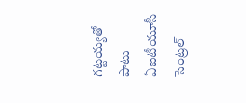గట్టయ్యతో పాటు ఏఐటీయూసీ సెంట్రల్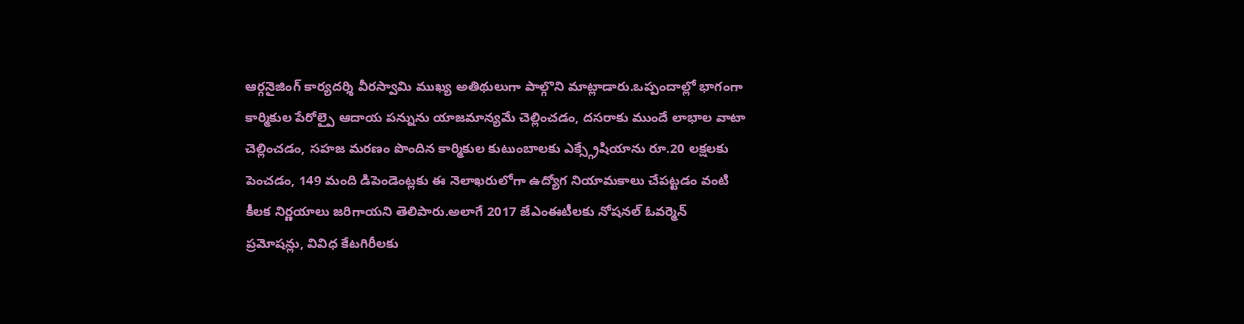ఆర్గనైజింగ్ కార్యదర్శి వీరస్వామి ముఖ్య అతిథులుగా పాల్గొని మాట్లాడారు.ఒప్పందాల్లో భాగంగా కార్మికుల పేరోల్పై ఆదాయ పన్నును యాజమాన్యమే చెల్లించడం, దసరాకు ముందే లాభాల వాటా చెల్లించడం, సహజ మరణం పొందిన కార్మికుల కుటుంబాలకు ఎక్స్గ్రేషియాను రూ.20 లక్షలకు పెంచడం, 149 మంది డిపెండెంట్లకు ఈ నెలాఖరులోగా ఉద్యోగ నియామకాలు చేపట్టడం వంటి కీలక నిర్ణయాలు జరిగాయని తెలిపారు.అలాగే 2017 జేఎంఈటీలకు నోషనల్ ఓవర్మెన్ ప్రమోషన్లు, వివిధ కేటగిరీలకు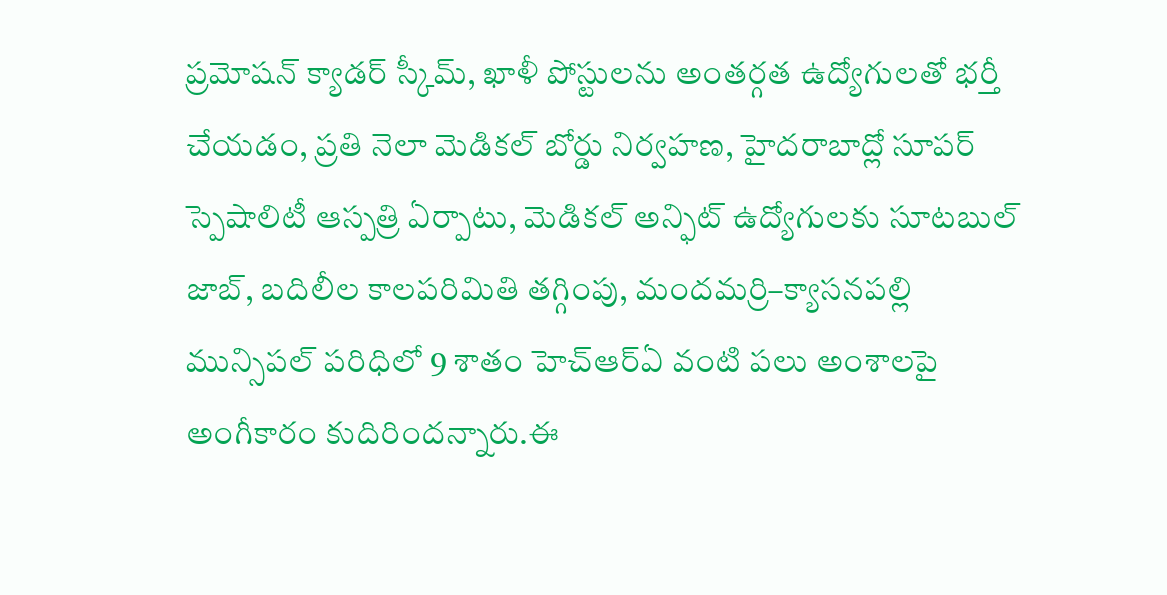ప్రమోషన్ క్యాడర్ స్కీమ్, ఖాళీ పోస్టులను అంతర్గత ఉద్యోగులతో భర్తీ చేయడం, ప్రతి నెలా మెడికల్ బోర్డు నిర్వహణ, హైదరాబాద్లో సూపర్ స్పెషాలిటీ ఆస్పత్రి ఏర్పాటు, మెడికల్ అన్ఫిట్ ఉద్యోగులకు సూటబుల్ జాబ్, బదిలీల కాలపరిమితి తగ్గింపు, మందమర్రి–క్యాసనపల్లి మున్సిపల్ పరిధిలో 9 శాతం హెచ్ఆర్ఏ వంటి పలు అంశాలపై అంగీకారం కుదిరిందన్నారు.ఈ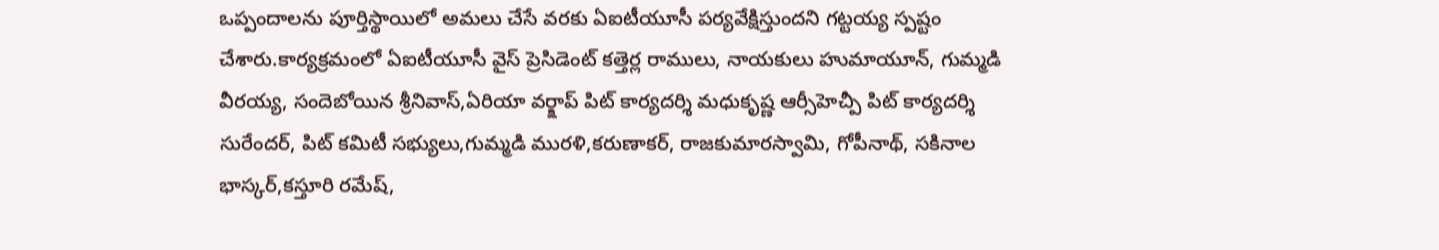ఒప్పందాలను పూర్తిస్థాయిలో అమలు చేసే వరకు ఏఐటీయూసీ పర్యవేక్షిస్తుందని గట్టయ్య స్పష్టం చేశారు.కార్యక్రమంలో ఏఐటీయూసీ వైస్ ప్రెసిడెంట్ కత్తెర్ల రాములు, నాయకులు హుమాయూన్, గుమ్మడి వీరయ్య, సందెబోయిన శ్రీనివాస్,ఏరియా వర్క్షాప్ పిట్ కార్యదర్శి మధుకృష్ణ ఆర్సీహెచ్పీ పిట్ కార్యదర్శి సురేందర్, పిట్ కమిటీ సభ్యులు,గుమ్మడి మురళి,కరుణాకర్, రాజకుమారస్వామి, గోపీనాథ్, సకినాల భాస్కర్,కస్తూరి రమేష్,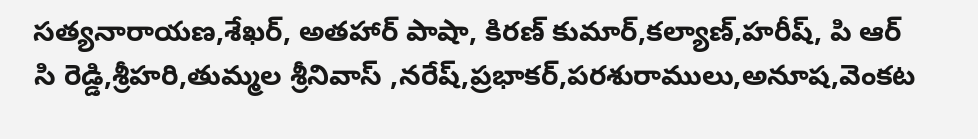సత్యనారాయణ,శేఖర్, అతహార్ పాషా, కిరణ్ కుమార్,కల్యాణ్,హరీష్, పి ఆర్ సి రెడ్డి,శ్రీహరి,తుమ్మల శ్రీనివాస్ ,నరేష్,ప్రభాకర్,పరశురాములు,అనూష,వెంకట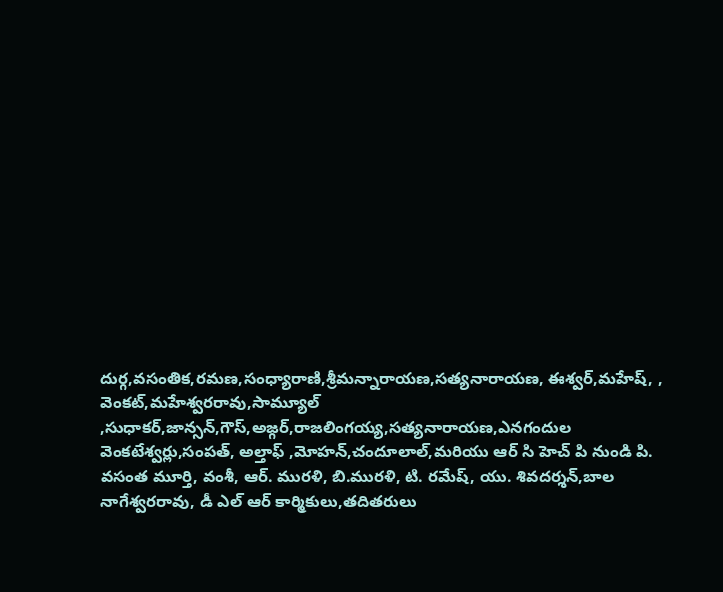దుర్గ,వసంతిక,రమణ,సంధ్యారాణి,శ్రీమన్నారాయణ,సత్యనారాయణ, ఈశ్వర్,మహేష్, , వెంకట్,మహేశ్వరరావు,సామ్యూల్ ,సుధాకర్,జాన్సన్,గౌస్,అజ్గర్,రాజలింగయ్య,సత్యనారాయణ,ఎనగందుల వెంకటేశ్వర్లు,సంపత్, అల్తాఫ్ ,మోహన్,చందూలాల్,మరియు ఆర్ సి హెచ్ పి నుండి పి. వసంత మూర్తి, వంశీ, ఆర్. మురళి, బి.మురళి, టి. రమేష్, యు. శివదర్శన్,బాల నాగేశ్వరరావు, డీ ఎల్ ఆర్ కార్మికులు,తదితరులు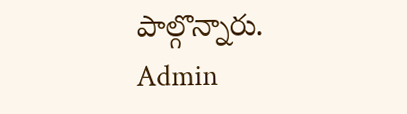పాల్గొన్నారు.
Admin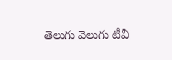తెలుగు వెలుగు టీవీ